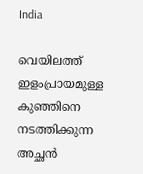India

വെയിലത്ത് ഇളംപ്രായമുള്ള കുഞ്ഞിനെ നടത്തിക്കുന്ന അച്ഛന്‍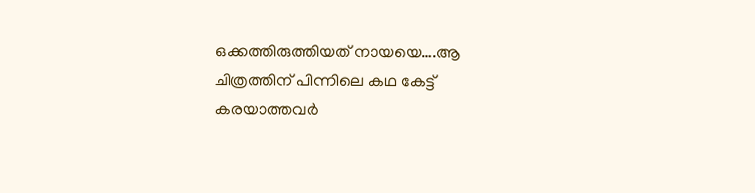ഒക്കത്തിരുത്തിയത് നായയെ….ആ ചിത്രത്തിന് പിന്നിലെ കഥ കേട്ട് കരയാത്തവര്‍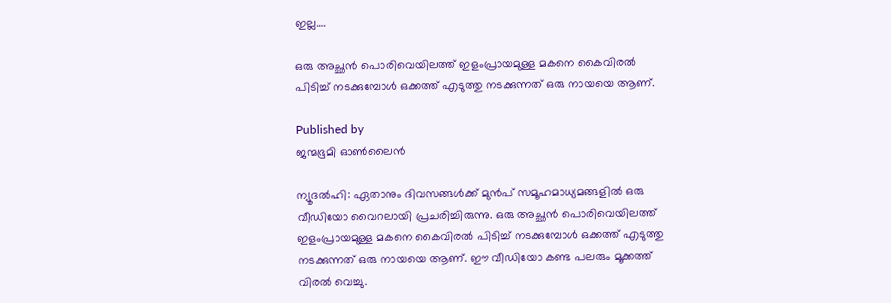ഇല്ല….

ഒരു അച്ഛന്‍ പൊരിവെയിലത്ത് ഇളംപ്രായമുള്ള മകനെ കൈവിരല്‍ പിടിച്ച് നടക്കുമ്പോള്‍ ഒക്കത്ത് എടുത്തു നടക്കുന്നത് ഒരു നായയെ ആണ്.

Published by
ജന്മഭൂമി ഓണ്‍ലൈന്‍

ന്യൂദല്‍ഹി: ഏതാനും ദിവസങ്ങള്‍ക്ക് മുന്‍പ് സമൂഹമാധ്യമങ്ങളില്‍ ഒരു വീഡിയോ വൈറലായി പ്രചരിച്ചിരുന്നു. ഒരു അച്ഛന്‍ പൊരിവെയിലത്ത് ഇളംപ്രായമുള്ള മകനെ കൈവിരല്‍ പിടിച്ച് നടക്കുമ്പോള്‍ ഒക്കത്ത് എടുത്തു നടക്കുന്നത് ഒരു നായയെ ആണ്. ഈ വീഡിയോ കണ്ട പലരും മൂക്കത്ത് വിരല്‍ വെച്ചു.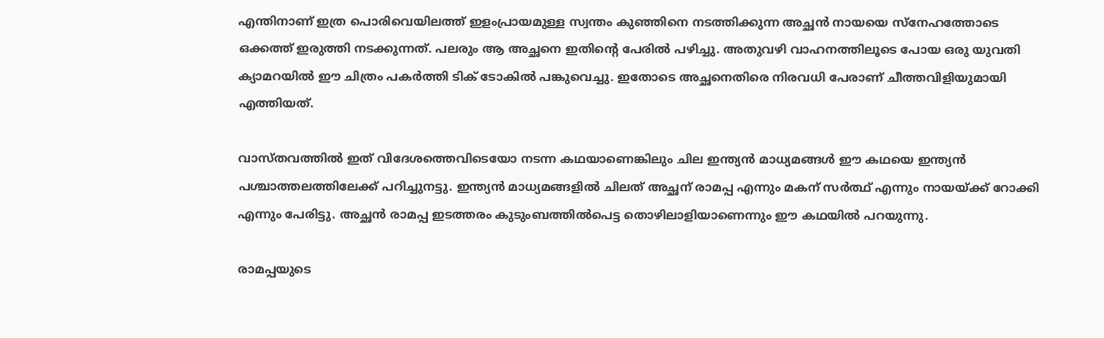എന്തിനാണ് ഇത്ര പൊരിവെയിലത്ത് ഇളംപ്രായമുള്ള സ്വന്തം കുഞ്ഞിനെ നടത്തിക്കുന്ന അച്ഛന്‍ നായയെ സ്നേഹത്തോടെ ഒക്കത്ത് ഇരുത്തി നടക്കുന്നത്. പലരും ആ അച്ഛനെ ഇതിന്റെ പേരില്‍ പഴിച്ചു. അതുവഴി വാഹനത്തിലൂടെ പോയ ഒരു യുവതി ക്യാമറയില്‍ ഈ ചിത്രം പകര്‍ത്തി ടിക് ടോകില്‍ പങ്കുവെച്ചു. ഇതോടെ അച്ഛനെതിരെ നിരവധി പേരാണ് ചീത്തവിളിയുമായി എത്തിയത്.

വാസ്തവത്തില്‍ ഇത് വിദേശത്തെവിടെയോ നടന്ന കഥയാണെങ്കിലും ചില ഇന്ത്യന്‍ മാധ്യമങ്ങള്‍ ഈ കഥയെ ഇന്ത്യന്‍ പശ്ചാത്തലത്തിലേക്ക് പറിച്ചുനട്ടു. ഇന്ത്യന്‍ മാധ്യമങ്ങളില്‍ ചിലത് അച്ഛന് രാമപ്പ എന്നും മകന് സര്‍ത്ഥ് എന്നും നായയ്‌ക്ക് റോക്കി എന്നും പേരിട്ടു. അച്ഛന്‍ രാമപ്പ ഇടത്തരം കുടുംബത്തില്‍പെട്ട തൊഴിലാളിയാണെന്നും ഈ കഥയില്‍ പറയുന്നു.

രാമപ്പയുടെ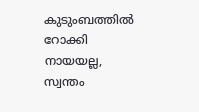കുടുംബത്തില്‍ റോക്കി നായയല്ല, സ്വന്തം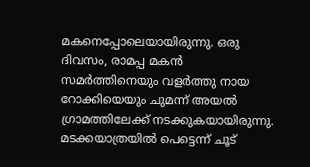മകനെപ്പോലെയായിരുന്നു. ഒരു ദിവസം, രാമപ്പ മകൻ സമർത്തിനെയും വളർത്തു നായ റോക്കിയെയും ചുമന്ന് അയൽ ഗ്രാമത്തിലേക്ക് നടക്കുകയായിരുന്നു. മടക്കയാത്രയില്‍ പെട്ടെന്ന് ചൂട്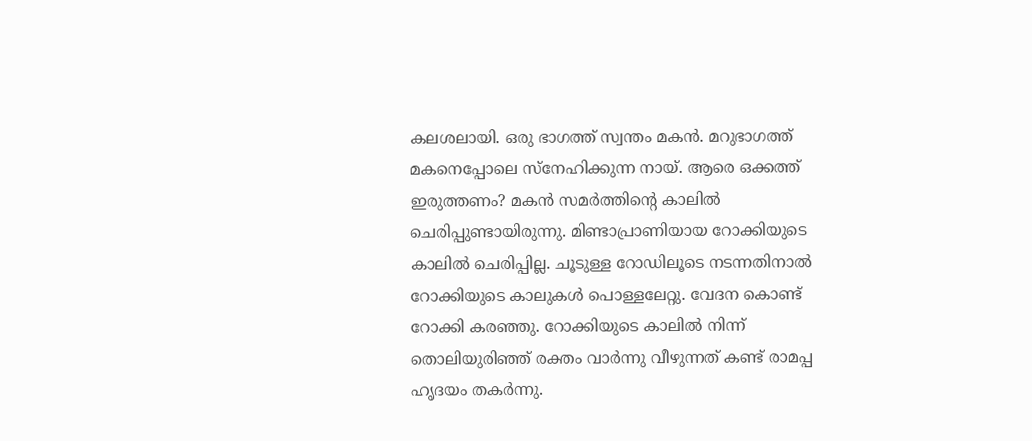കലശലായി. ഒരു ഭാഗത്ത് സ്വന്തം മകന്‍. മറുഭാഗത്ത് മകനെപ്പോലെ സ്നേഹിക്കുന്ന നായ്. ആരെ ഒക്കത്ത് ഇരുത്തണം? മകൻ സമർത്തിന്റെ കാലിൽ ചെരിപ്പുണ്ടായിരുന്നു. മിണ്ടാപ്രാണിയായ റോക്കിയുടെ കാലിൽ ചെരിപ്പില്ല. ചൂടുള്ള റോഡിലൂടെ നടന്നതിനാൽ റോക്കിയുടെ കാലുകൾ പൊള്ളലേറ്റു. വേദന കൊണ്ട് റോക്കി കരഞ്ഞു. റോക്കിയുടെ കാലിൽ നിന്ന് തൊലിയുരിഞ്ഞ് രക്തം വാർന്നു വീഴുന്നത് കണ്ട് രാമപ്പ ഹൃദയം തകർന്നു.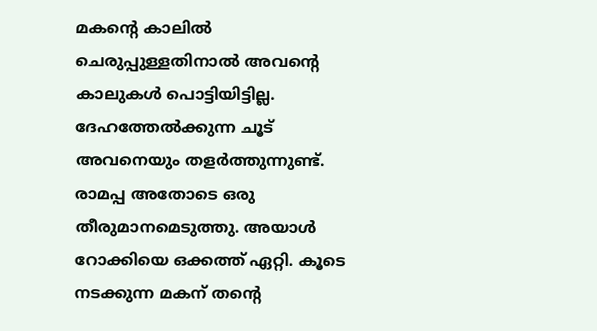മകന്റെ കാലില്‍ ചെരുപ്പുള്ളതിനാല്‍ അവന്റെ കാലുകള്‍ പൊട്ടിയിട്ടില്ല. ദേഹത്തേല്‍ക്കുന്ന ചൂട് അവനെയും തളര്‍ത്തുന്നുണ്ട്. രാമപ്പ അതോടെ ഒരു തീരുമാനമെടുത്തു. അയാള്‍ റോക്കിയെ ഒക്കത്ത് ഏറ്റി. കൂടെ നടക്കുന്ന മകന് തന്റെ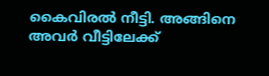കൈവിരല്‍ നീട്ടി. അങ്ങിനെ അവര്‍ വീട്ടിലേക്ക്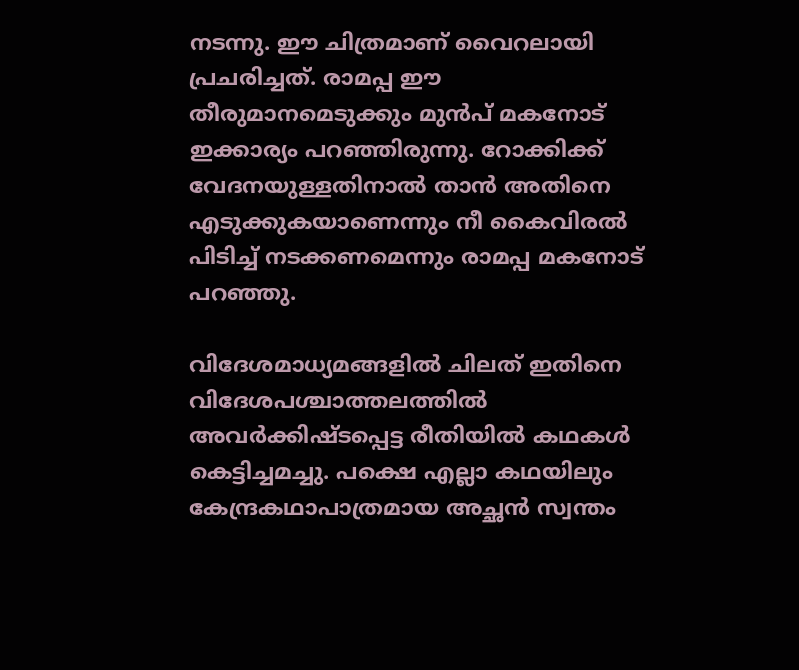നടന്നു. ഈ ചിത്രമാണ് വൈറലായി പ്രചരിച്ചത്. രാമപ്പ ഈ തീരുമാനമെടുക്കും മുന്‍പ് മകനോട് ഇക്കാര്യം പറഞ്ഞിരുന്നു. റോക്കിക്ക് വേദനയുള്ളതിനാല്‍ താന്‍ അതിനെ എടുക്കുകയാണെന്നും നീ കൈവിരല്‍ പിടിച്ച് നടക്കണമെന്നും രാമപ്പ മകനോട് പറഞ്ഞു.

വിദേശമാധ്യമങ്ങളില്‍ ചിലത് ഇതിനെ വിദേശപശ്ചാത്തലത്തില്‍ അവര്‍ക്കിഷ്ടപ്പെട്ട രീതിയില്‍ കഥകള്‍ കെട്ടിച്ചമച്ചു. പക്ഷെ എല്ലാ കഥയിലും കേന്ദ്രകഥാപാത്രമായ അച്ഛന്‍ സ്വന്തം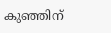കുഞ്ഞിന്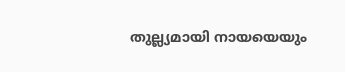തുല്ല്യമായി നായയെയും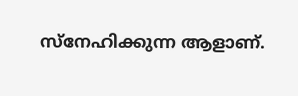സ്നേഹിക്കുന്ന ആളാണ്.